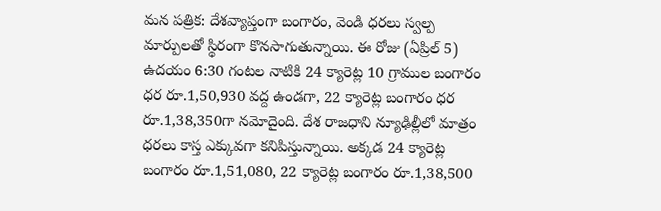మన పత్రిక: దేశవ్యాప్తంగా బంగారం, వెండి ధరలు స్వల్ప మార్పులతో స్థిరంగా కొనసాగుతున్నాయి. ఈ రోజు (ఏప్రిల్ 5) ఉదయం 6:30 గంటల నాటికి 24 క్యారెట్ల 10 గ్రాముల బంగారం ధర రూ.1,50,930 వద్ద ఉండగా, 22 క్యారెట్ల బంగారం ధర రూ.1,38,350గా నమోదైంది. దేశ రాజధాని న్యూఢిల్లీలో మాత్రం ధరలు కాస్త ఎక్కువగా కనిపిస్తున్నాయి. అక్కడ 24 క్యారెట్ల బంగారం రూ.1,51,080, 22 క్యారెట్ల బంగారం రూ.1,38,500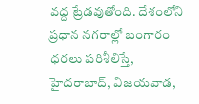వద్ద ట్రేడవుతోంది. దేశంలోని ప్రధాన నగరాల్లో బంగారం ధరలు పరిశీలిస్తే, హైదరాబాద్, విజయవాడ,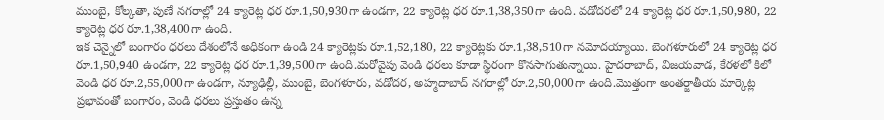ముంబై, కోల్కతా, పుణే నగరాల్లో 24 క్యారెట్ల ధర రూ.1,50,930గా ఉండగా, 22 క్యారెట్ల ధర రూ.1,38,350గా ఉంది. వడోదరలో 24 క్యారెట్ల ధర రూ.1,50,980, 22 క్యారెట్ల ధర రూ.1,38,400గా ఉంది.
ఇక చెన్నైలో బంగారం ధరలు దేశంలోనే అధికంగా ఉండి 24 క్యారెట్లకు రూ.1,52,180, 22 క్యారెట్లకు రూ.1,38,510గా నమోదయ్యాయి. బెంగళూరులో 24 క్యారెట్ల ధర రూ.1,50,940 ఉండగా, 22 క్యారెట్ల ధర రూ.1,39,500గా ఉంది.మరోవైపు వెండి ధరలు కూడా స్థిరంగా కొనసాగుతున్నాయి. హైదరాబాద్, విజయవాడ, కేరళలో కిలో వెండి ధర రూ.2,55,000గా ఉండగా, న్యూఢిల్లీ, ముంబై, బెంగళూరు, వడోదర, అహ్మదాబాద్ నగరాల్లో రూ.2,50,000గా ఉంది.మొత్తంగా అంతర్జాతీయ మార్కెట్ల ప్రభావంతో బంగారం, వెండి ధరలు ప్రస్తుతం ఉన్న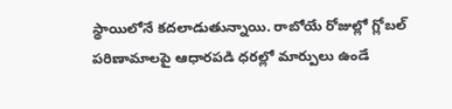స్థాయిలోనే కదలాడుతున్నాయి. రాబోయే రోజుల్లో గ్లోబల్ పరిణామాలపై ఆధారపడి ధరల్లో మార్పులు ఉండే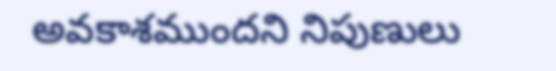అవకాశముందని నిపుణులు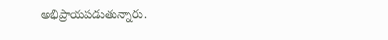అభిప్రాయపడుతున్నారు.